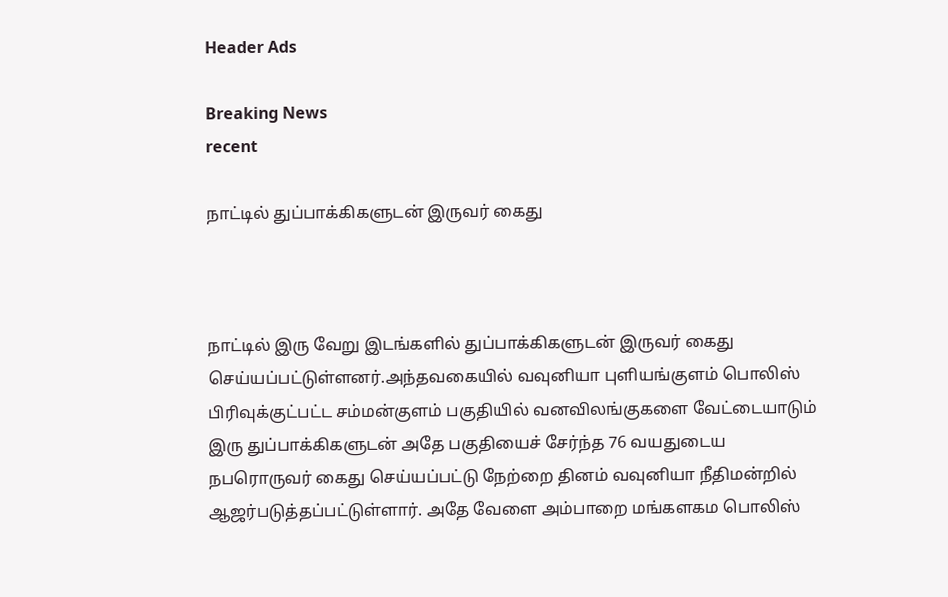Header Ads

Breaking News
recent

நாட்டில் துப்பாக்கிகளுடன் இருவர் கைது



நாட்டில் இரு வேறு இடங்களில் துப்பாக்கிகளுடன் இருவர் கைது செய்யப்பட்டுள்ளனர்.அந்தவகையில் வவுனியா புளியங்குளம் பொலிஸ் பிரிவுக்குட்பட்ட சம்மன்குளம் பகுதியில் வனவிலங்குகளை வேட்டையாடும் இரு துப்பாக்கிகளுடன் அதே பகுதியைச் சேர்ந்த 76 வயதுடைய நபரொருவர் கைது செய்யப்பட்டு நேற்றை தினம் வவுனியா நீதிமன்றில் ஆஜர்படுத்தப்பட்டுள்ளார். அதே வேளை அம்பாறை மங்களகம பொலிஸ்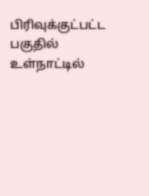பிரிவுக்குட்பட்ட பகுதில் உள்நாட்டில்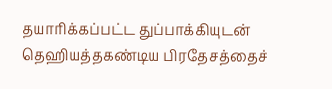தயாரிக்கப்பட்ட துப்பாக்கியுடன் தெஹியத்தகண்டிய பிரதேசத்தைச்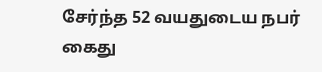சேர்ந்த 52 வயதுடைய நபர் கைது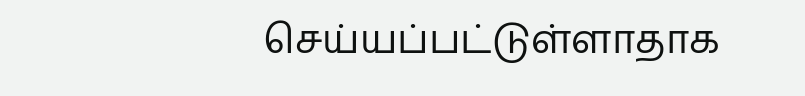செய்யப்பட்டுள்ளாதாக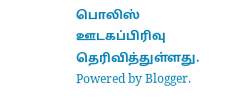பொலிஸ் ஊடகப்பிரிவு தெரிவித்துள்ளது.
Powered by Blogger.